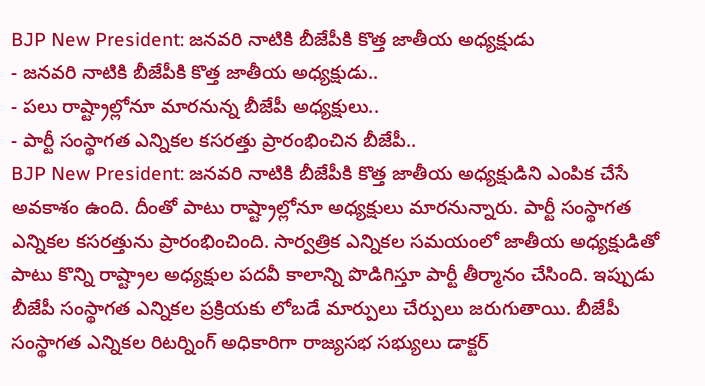BJP New President: జనవరి నాటికి బీజేపీకి కొత్త జాతీయ అధ్యక్షుడు
- జనవరి నాటికి బీజేపీకి కొత్త జాతీయ అధ్యక్షుడు..
- పలు రాష్ట్రాల్లోనూ మారనున్న బీజేపీ అధ్యక్షులు..
- పార్టీ సంస్థాగత ఎన్నికల కసరత్తు ప్రారంభించిన బీజేపీ..
BJP New President: జనవరి నాటికి బీజేపీకి కొత్త జాతీయ అధ్యక్షుడిని ఎంపిక చేసే అవకాశం ఉంది. దీంతో పాటు రాష్ట్రాల్లోనూ అధ్యక్షులు మారనున్నారు. పార్టీ సంస్థాగత ఎన్నికల కసరత్తును ప్రారంభించింది. సార్వత్రిక ఎన్నికల సమయంలో జాతీయ అధ్యక్షుడితో పాటు కొన్ని రాష్ట్రాల అధ్యక్షుల పదవీ కాలాన్ని పొడిగిస్తూ పార్టీ తీర్మానం చేసింది. ఇప్పుడు బీజేపీ సంస్థాగత ఎన్నికల ప్రక్రియకు లోబడే మార్పులు చేర్పులు జరుగుతాయి. బీజేపీ సంస్థాగత ఎన్నికల రిటర్నింగ్ అధికారిగా రాజ్యసభ సభ్యులు డాక్టర్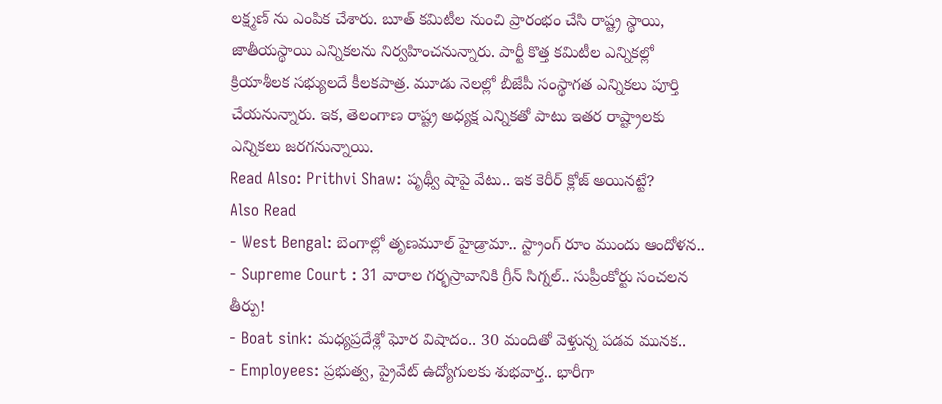లక్ష్మణ్ ను ఎంపిక చేశారు. బూత్ కమిటీల నుంచి ప్రారంభం చేసి రాష్ట్ర స్థాయి, జాతీయస్థాయి ఎన్నికలను నిర్వహించనున్నారు. పార్టీ కొత్త కమిటీల ఎన్నికల్లో క్రియాశీలక సభ్యులదే కీలకపాత్ర. మూడు నెలల్లో బీజేపీ సంస్థాగత ఎన్నికలు పూర్తి చేయనున్నారు. ఇక, తెలంగాణ రాష్ట్ర అధ్యక్ష ఎన్నికతో పాటు ఇతర రాష్ట్రాలకు ఎన్నికలు జరగనున్నాయి.
Read Also: Prithvi Shaw: పృథ్వీ షాపై వేటు.. ఇక కెరీర్ క్లోజ్ అయినట్టే?
Also Read
- West Bengal: బెంగాల్లో తృణమూల్ హైడ్రామా.. స్ట్రాంగ్ రూం ముందు ఆందోళన..
- Supreme Court : 31 వారాల గర్భస్రావానికి గ్రీన్ సిగ్నల్.. సుప్రీంకోర్టు సంచలన తీర్పు!
- Boat sink: మధ్యప్రదేశ్లో ఘోర విషాదం.. 30 మందితో వెళ్తున్న పడవ మునక..
- Employees: ప్రభుత్వ, ప్రైవేట్ ఉద్యోగులకు శుభవార్త.. భారీగా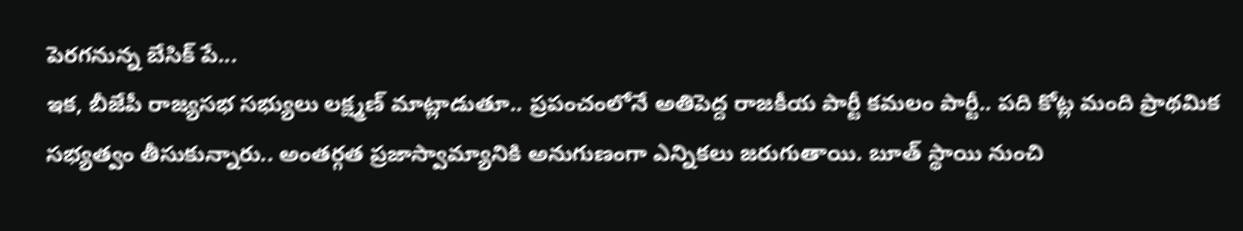పెరగనున్న బేసిక్ పే...
ఇక, బీజేపీ రాజ్యసభ సభ్యులు లక్ష్మణ్ మాట్లాడుతూ.. ప్రపంచంలోనే అతిపెద్ద రాజకీయ పార్టీ కమలం పార్టీ.. పది కోట్ల మంది ప్రాథమిక సభ్యత్వం తీసుకున్నారు.. అంతర్గత ప్రజాస్వామ్యానికి అనుగుణంగా ఎన్నికలు జరుగుతాయి. బూత్ స్థాయి నుంచి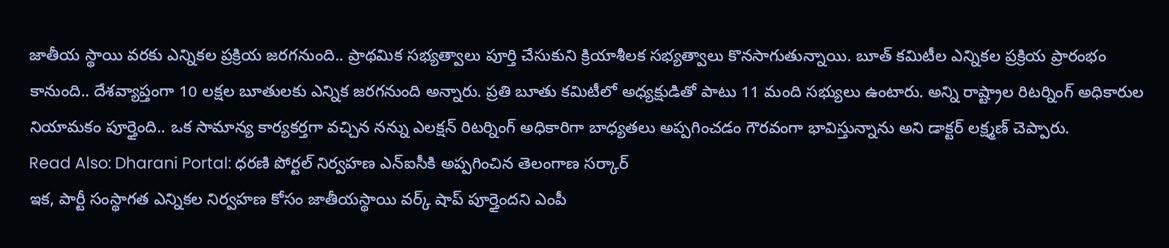జాతీయ స్థాయి వరకు ఎన్నికల ప్రక్రియ జరగనుంది.. ప్రాథమిక సభ్యత్వాలు పూర్తి చేసుకుని క్రియాశీలక సభ్యత్వాలు కొనసాగుతున్నాయి. బూత్ కమిటీల ఎన్నికల ప్రక్రియ ప్రారంభం కానుంది.. దేశవ్యాప్తంగా 10 లక్షల బూతులకు ఎన్నిక జరగనుంది అన్నారు. ప్రతి బూతు కమిటీలో అధ్యక్షుడితో పాటు 11 మంది సభ్యులు ఉంటారు. అన్ని రాష్ట్రాల రిటర్నింగ్ అధికారుల నియామకం పూర్తైంది.. ఒక సామాన్య కార్యకర్తగా వచ్చిన నన్ను ఎలక్షన్ రిటర్నింగ్ అధికారిగా బాధ్యతలు అప్పగించడం గౌరవంగా భావిస్తున్నాను అని డాక్టర్ లక్ష్మణ్ చెప్పారు.
Read Also: Dharani Portal: ధరణి పోర్టల్ నిర్వహణ ఎన్ఐసీకి అప్పగించిన తెలంగాణ సర్కార్
ఇక, పార్టీ సంస్థాగత ఎన్నికల నిర్వహణ కోసం జాతీయస్థాయి వర్క్ షాప్ పూర్తైందని ఎంపీ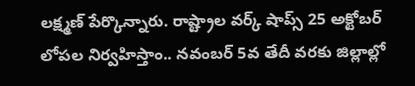లక్ష్మణ్ పేర్కొన్నారు. రాష్ట్రాల వర్క్ షాప్స్ 25 అక్టోబర్ లోపల నిర్వహిస్తాం.. నవంబర్ 5వ తేదీ వరకు జిల్లాల్లో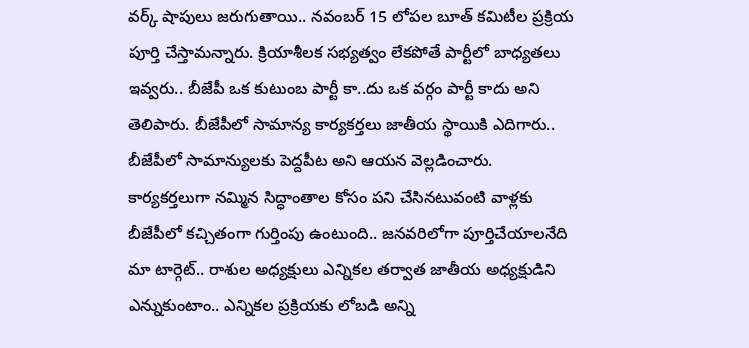వర్క్ షాపులు జరుగుతాయి.. నవంబర్ 15 లోపల బూత్ కమిటీల ప్రక్రియ పూర్తి చేస్తామన్నారు. క్రియాశీలక సభ్యత్వం లేకపోతే పార్టీలో బాధ్యతలు ఇవ్వరు.. బీజేపీ ఒక కుటుంబ పార్టీ కా..దు ఒక వర్గం పార్టీ కాదు అని తెలిపారు. బీజేపీలో సామాన్య కార్యకర్తలు జాతీయ స్థాయికి ఎదిగారు.. బీజేపీలో సామాన్యులకు పెద్దపీట అని ఆయన వెల్లడించారు. కార్యకర్తలుగా నమ్మిన సిద్ధాంతాల కోసం పని చేసినటువంటి వాళ్లకు బీజేపీలో కచ్చితంగా గుర్తింపు ఉంటుంది.. జనవరిలోగా పూర్తిచేయాలనేది మా టార్గెట్.. రాశుల అధ్యక్షులు ఎన్నికల తర్వాత జాతీయ అధ్యక్షుడిని ఎన్నుకుంటాం.. ఎన్నికల ప్రక్రియకు లోబడి అన్ని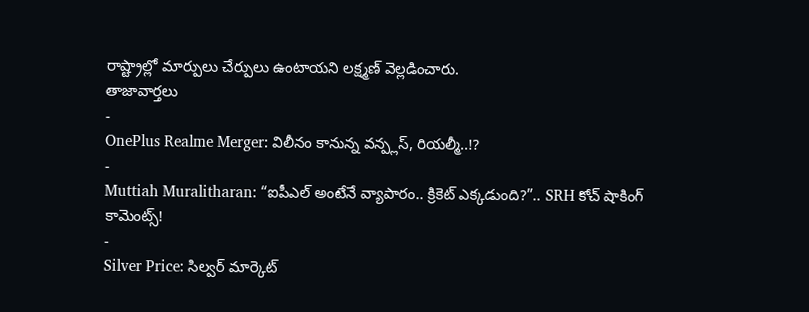రాష్ట్రాల్లో మార్పులు చేర్పులు ఉంటాయని లక్ష్మణ్ వెల్లడించారు.
తాజావార్తలు
-
OnePlus Realme Merger: విలీనం కానున్న వన్ప్లస్, రియల్మీ..!?
-
Muttiah Muralitharan: “ఐపీఎల్ అంటేనే వ్యాపారం.. క్రికెట్ ఎక్కడుంది?”.. SRH కోచ్ షాకింగ్ కామెంట్స్!
-
Silver Price: సిల్వర్ మార్కెట్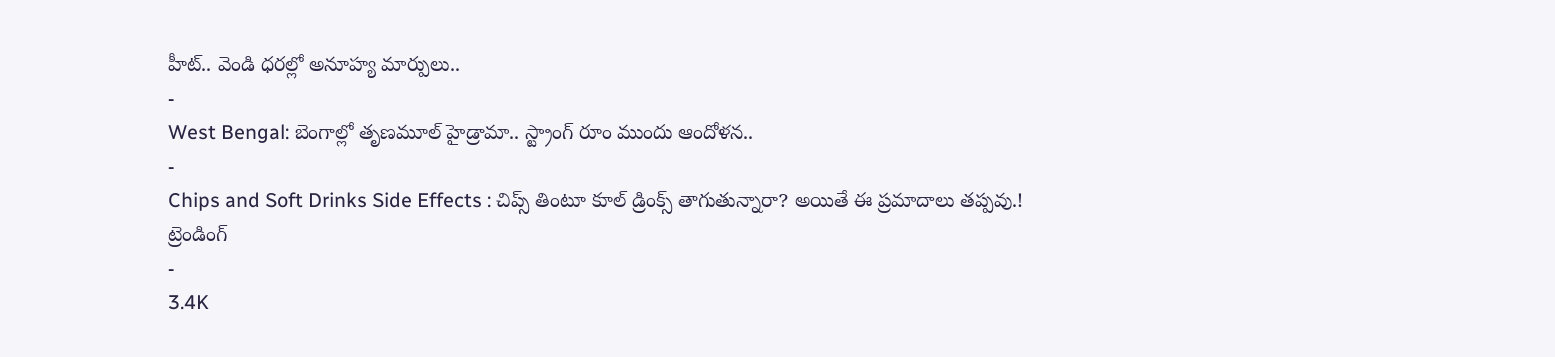హీట్.. వెండి ధరల్లో అనూహ్య మార్పులు..
-
West Bengal: బెంగాల్లో తృణమూల్ హైడ్రామా.. స్ట్రాంగ్ రూం ముందు ఆందోళన..
-
Chips and Soft Drinks Side Effects : చిప్స్ తింటూ కూల్ డ్రింక్స్ తాగుతున్నారా? అయితే ఈ ప్రమాదాలు తప్పవు.!
ట్రెండింగ్
-
3.4K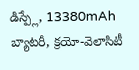డిస్ప్లే, 13380mAh బ్యాటరీ, క్రయో-వెలాసిటీ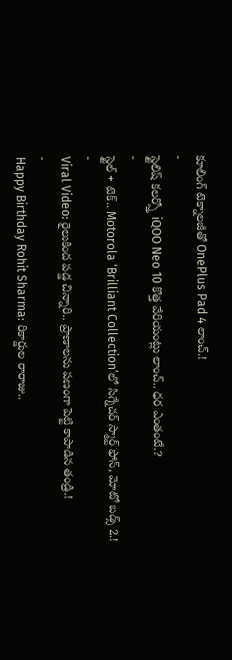కూలింగ్ టెక్నాలజీతో OnePlus Pad 4 లాంచ్.!
-
స్టైలిష్ కలర్స్తో iQOO Neo 10 కొత్త వేరియంట్లు లాంచ్.. ధర ఎంతంటే.?
-
స్టైల్ + టెక్.. Motorola ‘Brilliant Collection’లో సిగ్నేచర్ స్మార్ట్ ఫోన్, మోటో బడ్స్ 2.!
-
Viral Video: రైలుకింద పడ్డ చిన్నారి.. ప్రాణాలను పణంగా పెట్టి కాపాడిన తండ్రి.!
-
Happy Birthday Rohit Sharma: రికార్డుల రారాజు..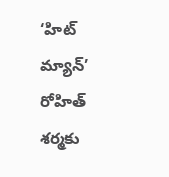‘హిట్ మ్యాన్’ రోహిత్ శర్మకు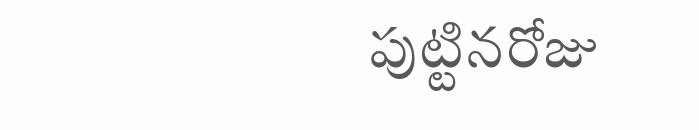పుట్టినరోజు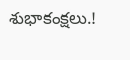శుభాకంక్షలు.!